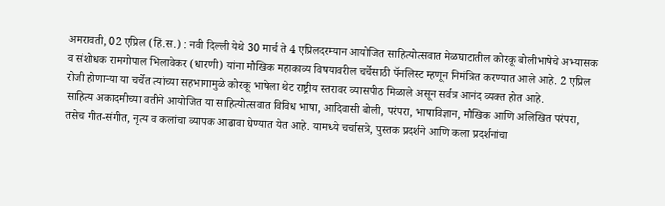अमरावती, 02 एप्रिल (हिं.स.) : नवी दिल्ली येथे 30 मार्च ते 4 एप्रिलदरम्यान आयोजित साहित्योत्सवात मेळघाटातील कोरकू बोलीभाषेचे अभ्यासक व संशोधक रामगोपाल भिलावेकर (धारणी) यांना मौखिक महाकाव्य विषयावरील चर्चेसाठी पॅनलिस्ट म्हणून निमंत्रित करण्यात आले आहे. 2 एप्रिल रोजी होणाऱ्या या चर्चेत त्यांच्या सहभागामुळे कोरकू भाषेला थेट राष्ट्रीय स्तरावर व्यासपीठ मिळाले असून सर्वत्र आनंद व्यक्त होत आहे.
साहित्य अकादमीच्या वतीने आयोजित या साहित्योत्सवात विविध भाषा, आदिवासी बोली, परंपरा, भाषाविज्ञान, मौखिक आणि अलिखित परंपरा, तसेच गीत-संगीत, नृत्य व कलांचा व्यापक आढावा घेण्यात येत आहे. यामध्ये चर्चासत्रे, पुस्तक प्रदर्शने आणि कला प्रदर्शनांचा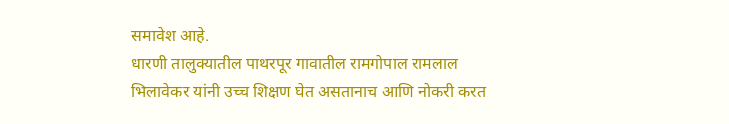समावेश आहे.
धारणी तालुक्यातील पाथरपूर गावातील रामगोपाल रामलाल भिलावेकर यांनी उच्च शिक्षण घेत असतानाच आणि नोकरी करत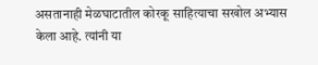असतानाही मेळघाटातील कोरकू साहित्याचा सखोल अभ्यास केला आहे. त्यांनी या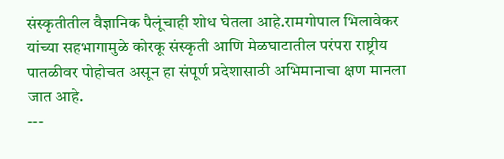संस्कृतीतील वैज्ञानिक पैलूंचाही शोध घेतला आहे.रामगोपाल भिलावेकर यांच्या सहभागामुळे कोरकू संस्कृती आणि मेळघाटातील परंपरा राष्ट्रीय पातळीवर पोहोचत असून हा संपूर्ण प्रदेशासाठी अभिमानाचा क्षण मानला जात आहे.
---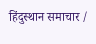हिंदुस्थान समाचार /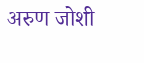अरुण जोशी